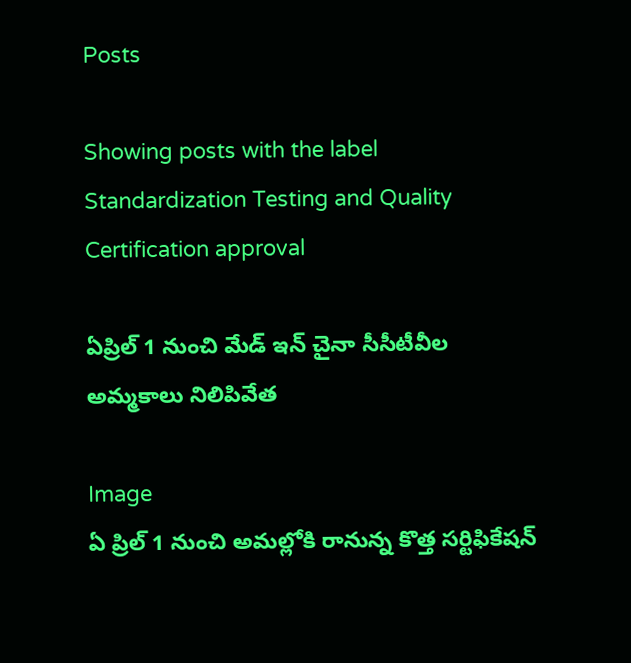Posts

Showing posts with the label Standardization Testing and Quality Certification approval

ఏప్రిల్ 1 నుంచి మేడ్ ఇన్ చైనా సీసీటీవీల అమ్మకాలు నిలిపివేత

Image
ఏ ప్రిల్ 1 నుంచి అమల్లోకి రానున్న కొత్త సర్టిఫికేషన్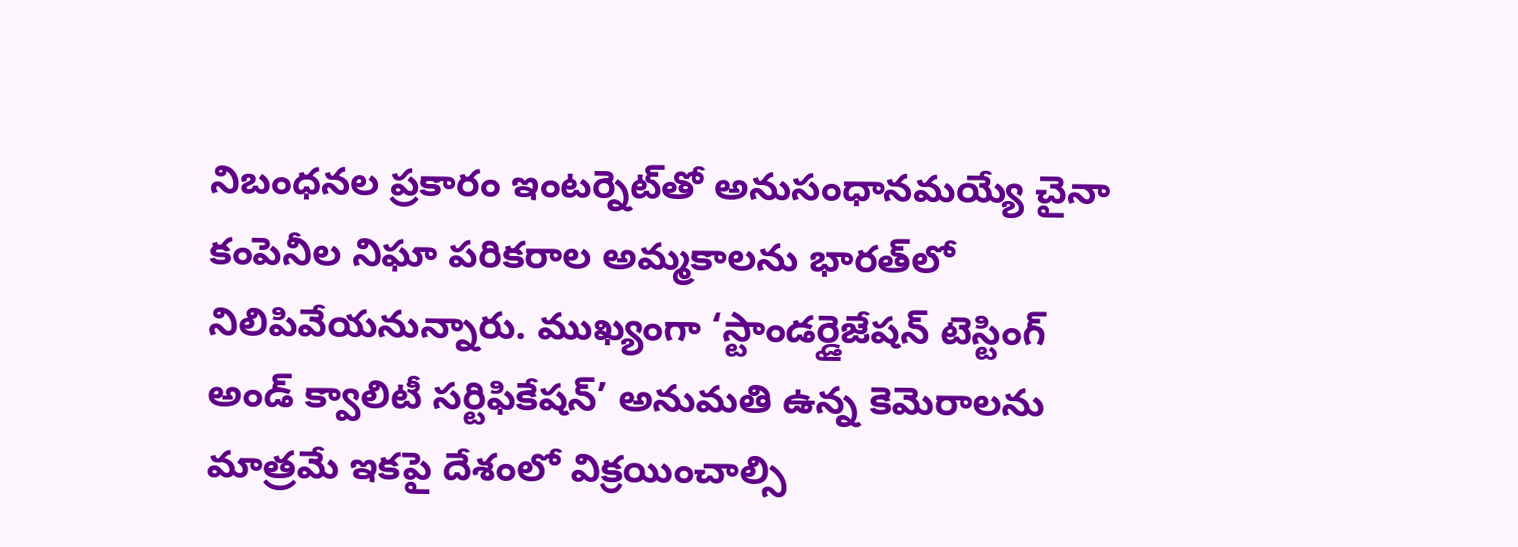నిబంధనల ప్రకారం ఇంటర్నెట్‌తో అనుసంధానమయ్యే చైనా కంపెనీల నిఘా పరికరాల అమ్మకాలను భారత్‌లో నిలిపివేయనున్నారు. ముఖ్యంగా ‘స్టాండర్డైజేషన్ టెస్టింగ్ అండ్ క్వాలిటీ సర్టిఫికేషన్’ అనుమతి ఉన్న కెమెరాలను మాత్రమే ఇకపై దేశంలో విక్రయించాల్సి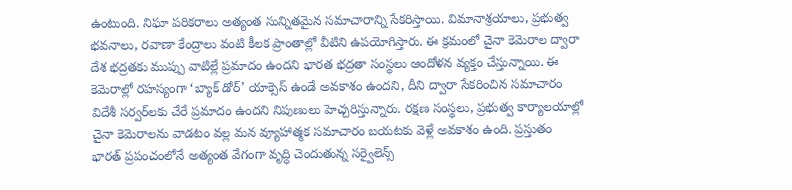ఉంటుంది. నిఘా పరికరాలు అత్యంత సున్నితమైన సమాచారాన్ని సేకరిస్తాయి. విమానాశ్రయాలు, ప్రభుత్వ భవనాలు, రవాణా కేంద్రాలు వంటి కీలక ప్రాంతాల్లో వీటిని ఉపయోగిస్తారు. ఈ క్రమంలో చైనా కెమెరాల ద్వారా దేశ భద్రతకు ముప్పు వాటిల్లే ప్రమాదం ఉందని భారత భద్రతా సంస్థలు ఆందోళన వ్యక్తం చేస్తున్నాయి. ఈ కెమెరాల్లో రహస్యంగా ‘బ్యాక్ డోర్’ యాక్సెస్ ఉండే అవకాశం ఉందని, దీని ద్వారా సేకరించిన సమాచారం విదేశీ సర్వర్‌లకు చేరే ప్రమాదం ఉందని నిపుణులు హెచ్చరిస్తున్నారు. రక్షణ సంస్థలు, ప్రభుత్వ కార్యాలయాల్లో చైనా కెమెరాలను వాడటం వల్ల మన వ్యూహాత్మక సమాచారం బయటకు వెళ్లే అవకాశం ఉంది. ప్రస్తుతం భారత్ ప్రపంచంలోనే అత్యంత వేగంగా వృద్ధి చెందుతున్న సర్వైలెన్స్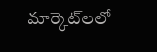మార్కెట్‌లలో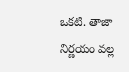ఒకటి. తాజా నిర్ణయం వల్ల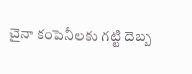చైనా కంపెనీలకు గట్టి దెబ్బ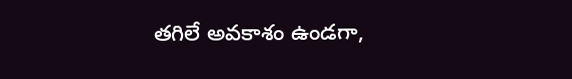తగిలే అవకాశం ఉండగా,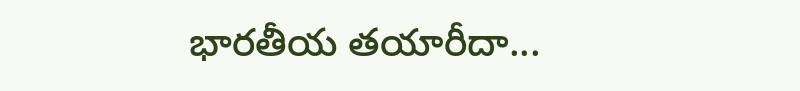భారతీయ తయారీదా...